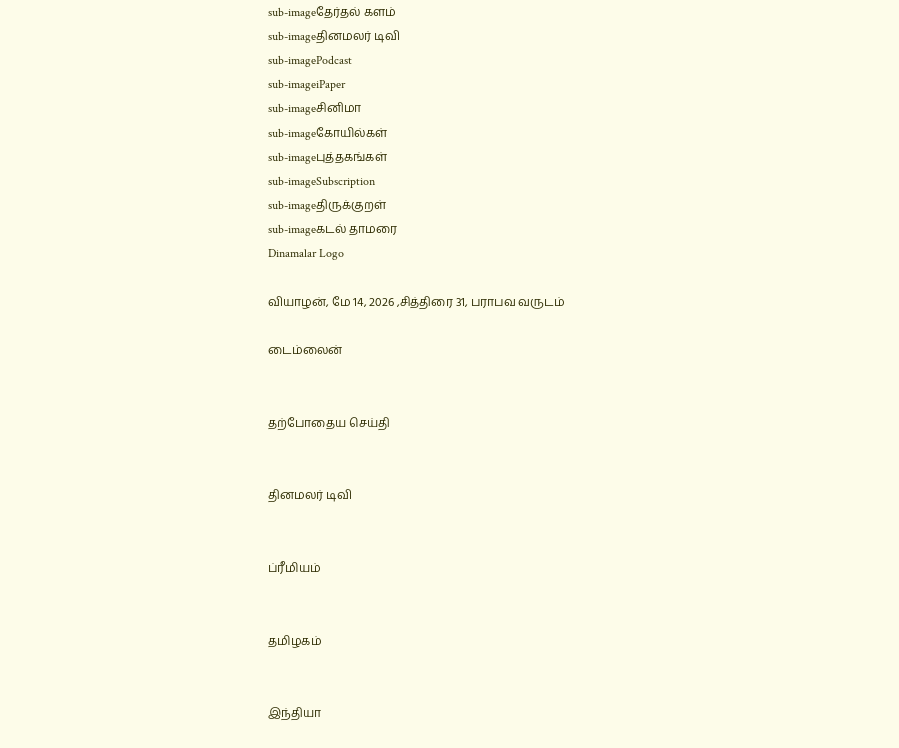sub-imageதேர்தல் களம்
sub-imageதினமலர் டிவி
sub-imagePodcast
sub-imageiPaper
sub-imageசினிமா
sub-imageகோயில்கள்
sub-imageபுத்தகங்கள்
sub-imageSubscription
sub-imageதிருக்குறள்
sub-imageகடல் தாமரை
Dinamalar Logo

வியாழன், மே 14, 2026 ,சித்திரை 31, பராபவ வருடம்

டைம்லைன்


தற்போதைய செய்தி


தினமலர் டிவி


ப்ரீமியம்


தமிழகம்


இந்தியா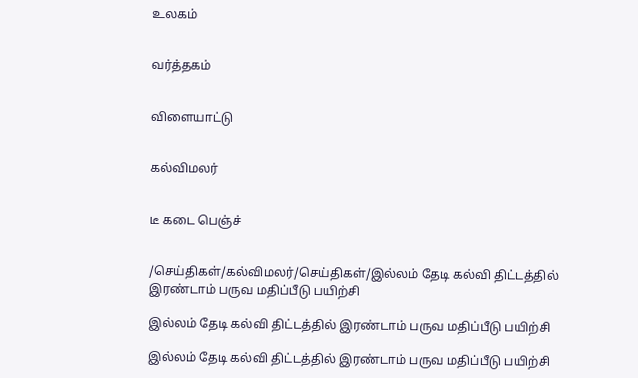உலகம்


வர்த்தகம்


விளையாட்டு


கல்விமலர்


டீ கடை பெஞ்ச்


/செய்திகள்/கல்விமலர்/செய்திகள்/இல்லம் தேடி கல்வி திட்டத்தில் இரண்டாம் பருவ மதிப்பீடு பயிற்சி

இல்லம் தேடி கல்வி திட்டத்தில் இரண்டாம் பருவ மதிப்பீடு பயிற்சி

இல்லம் தேடி கல்வி திட்டத்தில் இரண்டாம் பருவ மதிப்பீடு பயிற்சி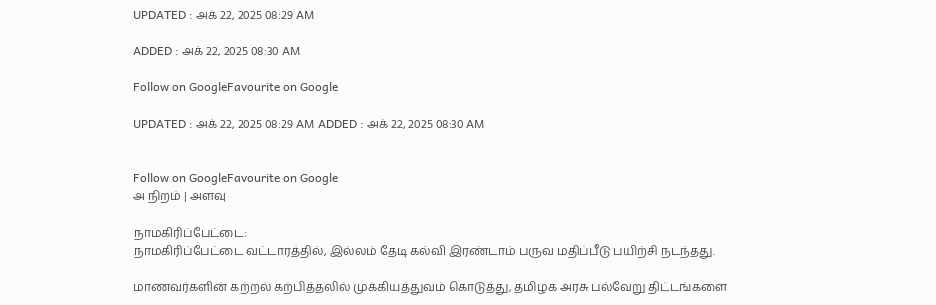UPDATED : அக் 22, 2025 08:29 AM

ADDED : அக் 22, 2025 08:30 AM

Follow on GoogleFavourite on Google

UPDATED : அக் 22, 2025 08:29 AM ADDED : அக் 22, 2025 08:30 AM


Follow on GoogleFavourite on Google
அ நிறம் | அளவு

நாமகிரிப்பேட்டை:
நாமகிரிப்பேட்டை வட்டாரத்தில், இல்லம் தேடி கல்வி இரண்டாம் பருவ மதிப்பீடு பயிற்சி நடந்தது.

மாணவர்களின் கற்றல் கற்பித்தலில் முக்கியத்துவம் கொடுத்து, தமிழக அரசு பல்வேறு திட்டங்களை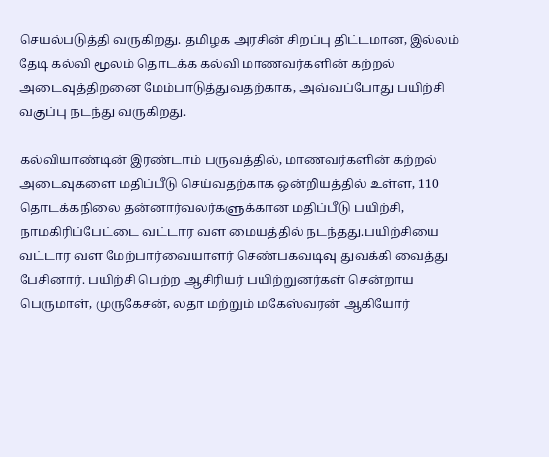செயல்படுத்தி வருகிறது. தமிழக அரசின் சிறப்பு திட்டமான, இல்லம் தேடி கல்வி மூலம் தொடக்க கல்வி மாணவர்களின் கற்றல் அடைவுத்திறனை மேம்பாடுத்துவதற்காக, அவ்வப்போது பயிற்சி வகுப்பு நடந்து வருகிறது.

கல்வியாண்டின் இரண்டாம் பருவத்தில், மாணவர்களின் கற்றல் அடைவுகளை மதிப்பீடு செய்வதற்காக ஒன்றியத்தில் உள்ள, 110 தொடக்கநிலை தன்னார்வலர்களுக்கான மதிப்பீடு பயிற்சி, நாமகிரிப்பேட்டை வட்டார வள மையத்தில் நடந்தது.பயிற்சியை வட்டார வள மேற்பார்வையாளர் செண்பகவடிவு துவக்கி வைத்து பேசினார். பயிற்சி பெற்ற ஆசிரியர் பயிற்றுனர்கள் சென்றாய பெருமாள், முருகேசன், லதா மற்றும் மகேஸ்வரன் ஆகியோர்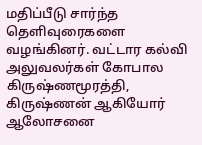மதிப்பீடு சார்ந்த தெளிவுரைகளை வழங்கினர். வட்டார கல்வி அலுவலர்கள் கோபால கிருஷ்ணமூரத்தி, கிருஷ்ணன் ஆகியோர் ஆலோசனை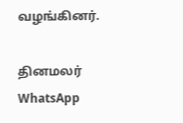வழங்கினர்.

தினமலர் WhatsApp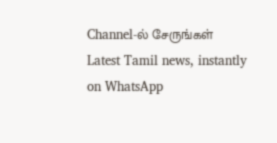Channel-ல் சேருங்கள்
Latest Tamil news, instantly on WhatsApp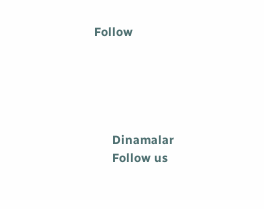Follow





      Dinamalar
      Follow us